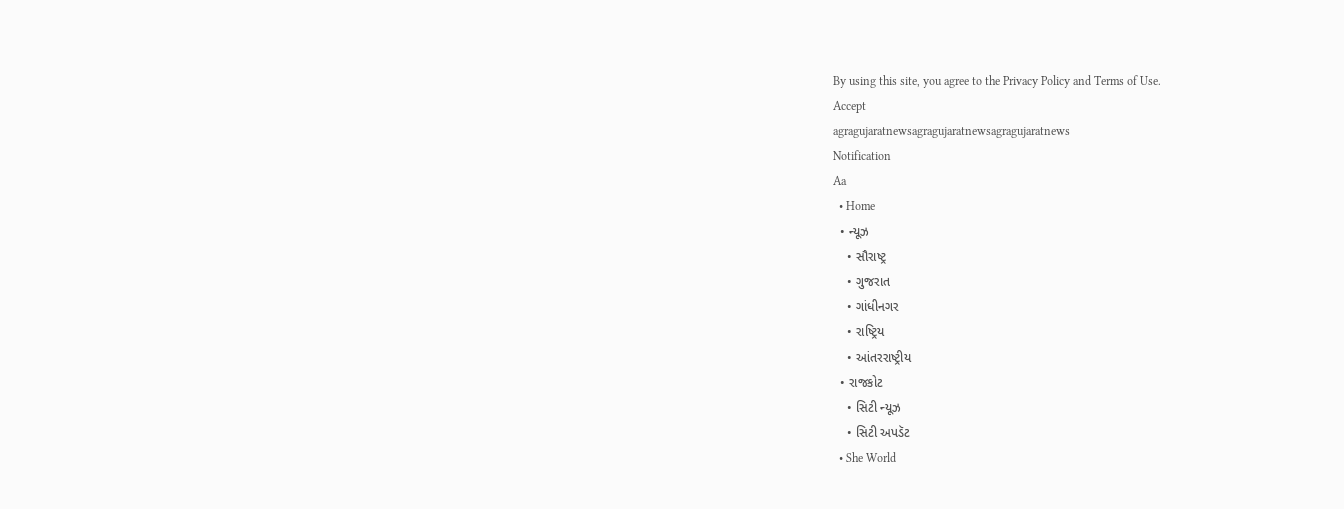By using this site, you agree to the Privacy Policy and Terms of Use.
Accept
agragujaratnewsagragujaratnewsagragujaratnews
Notification
Aa
  • Home
  • ન્યૂઝ
    • સૌરાષ્ટ્ર
    • ગુજરાત
    • ગાંધીનગર
    • રાષ્ટ્રિય
    • આંતરરાષ્ટ્રીય
  • રાજકોટ
    • સિટી ન્યૂઝ
    • સિટી અપડૅટ
  • She World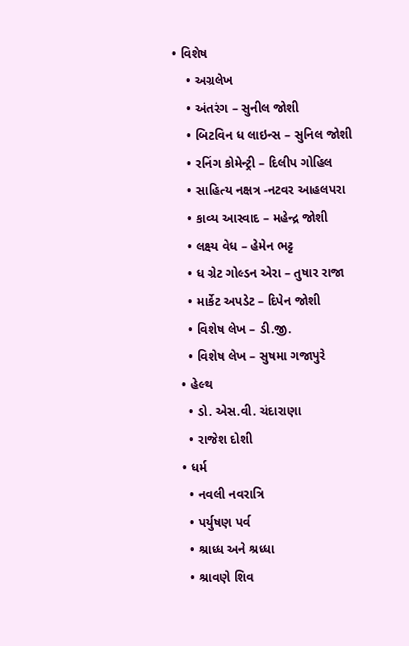• વિશેષ
    • અગ્રલેખ
    • અંતરંગ – સુનીલ જોશી
    • બિટવિન ધ લાઇન્સ – સુનિલ જોશી
    • રનિંગ કોમેન્ટ્રી – દિલીપ ગોહિલ
    • સાહિત્ય નક્ષત્ર -નટવર આહલપરા
    • કાવ્ય આસ્વાદ – મહેન્દ્ર જોશી
    • લક્ષ્ય વેધ – હેમેન ભટ્ટ
    • ધ ગ્રેટ ગોલ્ડન એરા – તુષાર રાજા
    • માર્કેટ અપડેટ – દિપેન જોશી
    • વિશેષ લેખ – ડી.જી.
    • વિશેષ લેખ – સુષમા ગજાપુરે
  • હેલ્થ
    • ડો. એસ.વી. ચંદારાણા
    • રાજેશ દોશી
  • ધર્મ
    • નવલી નવરાત્રિ
    • પર્યુષણ પર્વ
    • શ્રાધ્ધ અને શ્રધ્ધા
    • શ્રાવણે શિવ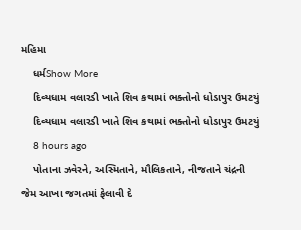મહિમા
    ધર્મShow More
    દિવ્યધામ વલારડી ખાતે શિવ કથામાં ભક્તોનો ધોડાપુર ઉમટયું
    દિવ્યધામ વલારડી ખાતે શિવ કથામાં ભક્તોનો ધોડાપુર ઉમટયું
    8 hours ago
    પોતાના ઝવેરને, અસ્મિતાને, મૌલિકતાને, નીજતાને ચંદ્રની જેમ આખા જગતમાં ફેલાવી દે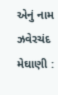એનું નામ ઝવેરચંદ મેઘાણી :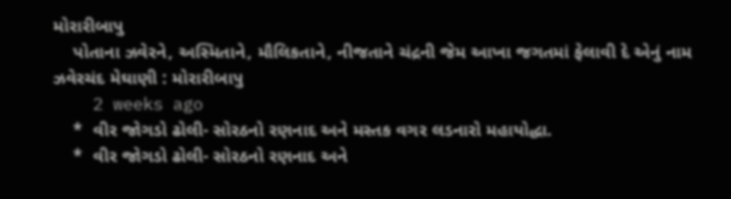મોરારીબાપુ
    પોતાના ઝવેરને, અસ્મિતાને, મૌલિકતાને, નીજતાને ચંદ્રની જેમ આખા જગતમાં ફેલાવી દે એનું નામ ઝવેરચંદ મેઘાણી : મોરારીબાપુ
    2 weeks ago
    *  વીર જોગડો ઢોલી- સોરઠનો રણનાદ અને મસ્તક વગર લડનારો મહાયોદ્ધા.
    *  વીર જોગડો ઢોલી- સોરઠનો રણનાદ અને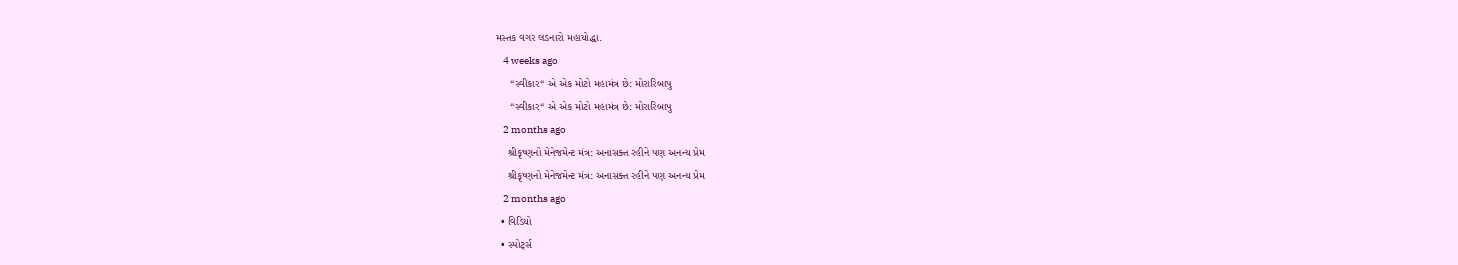મસ્તક વગર લડનારો મહાયોદ્ધા.
    4 weeks ago
     “સ્વીકાર“ એ એક મોટો મહામંત્ર છે: મોરારિબાપુ
     “સ્વીકાર“ એ એક મોટો મહામંત્ર છે: મોરારિબાપુ
    2 months ago
    શ્રીકૃષ્ણનો મેનેજમેન્ટ મંત્ર: અનાસક્ત રહીને પણ અનન્ય પ્રેમ
    શ્રીકૃષ્ણનો મેનેજમેન્ટ મંત્ર: અનાસક્ત રહીને પણ અનન્ય પ્રેમ
    2 months ago
  • વિડિયો
  • સ્પોર્ટ્સ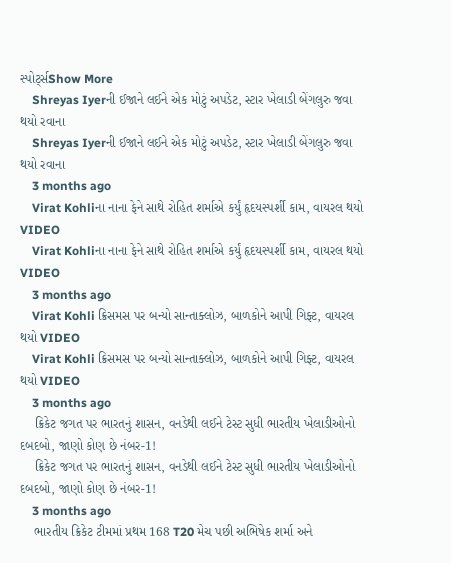સ્પોર્ટ્સShow More
    Shreyas Iyerની ઈજાને લઈને એક મોટું અપડેટ, સ્ટાર ખેલાડી બેંગલુરુ જવા થયો રવાના
    Shreyas Iyerની ઈજાને લઈને એક મોટું અપડેટ, સ્ટાર ખેલાડી બેંગલુરુ જવા થયો રવાના
    3 months ago
    Virat Kohliના નાના ફેને સાથે રોહિત શર્માએ કર્યું હૃદયસ્પર્શી કામ, વાયરલ થયો VIDEO
    Virat Kohliના નાના ફેને સાથે રોહિત શર્માએ કર્યું હૃદયસ્પર્શી કામ, વાયરલ થયો VIDEO
    3 months ago
    Virat Kohli ક્રિસમસ પર બન્યો સાન્તાક્લોઝ, બાળકોને આપી ગિફ્ટ, વાયરલ થયો VIDEO
    Virat Kohli ક્રિસમસ પર બન્યો સાન્તાક્લોઝ, બાળકોને આપી ગિફ્ટ, વાયરલ થયો VIDEO
    3 months ago
    ક્રિકેટ જગત પર ભારતનું શાસન, વનડેથી લઈને ટેસ્ટ સુધી ભારતીય ખેલાડીઓનો દબદબો, જાણો કોણ છે નંબર-1!
    ક્રિકેટ જગત પર ભારતનું શાસન, વનડેથી લઈને ટેસ્ટ સુધી ભારતીય ખેલાડીઓનો દબદબો, જાણો કોણ છે નંબર-1!
    3 months ago
    ભારતીય ક્રિકેટ ટીમમાં પ્રથમ 168 T20 મેચ પછી અભિષેક શર્મા અને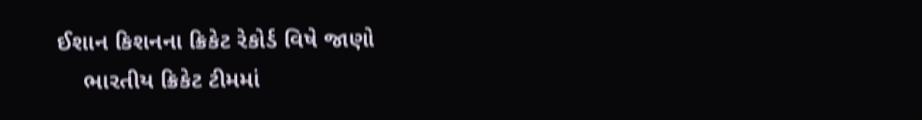ઈશાન કિશનના ક્રિકેટ રેકોર્ડ વિષે જાણો
    ભારતીય ક્રિકેટ ટીમમાં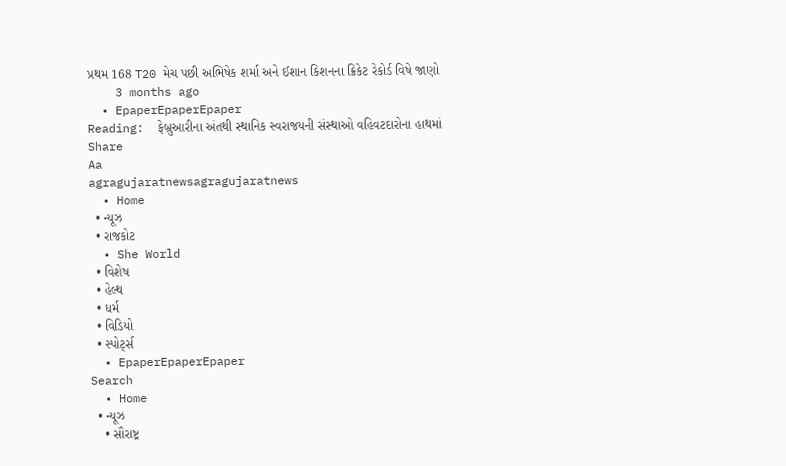પ્રથમ 168 T20 મેચ પછી અભિષેક શર્મા અને ઈશાન કિશનના ક્રિકેટ રેકોર્ડ વિષે જાણો
    3 months ago
  • EpaperEpaperEpaper
Reading:  ફેબ્રુઆરીના અંતથી સ્થાનિક સ્વરાજયની સંસ્થાઓ વહિવટદારોના હાથમાં
Share
Aa
agragujaratnewsagragujaratnews
  • Home
  • ન્યૂઝ
  • રાજકોટ
  • She World
  • વિશેષ
  • હેલ્થ
  • ધર્મ
  • વિડિયો
  • સ્પોર્ટ્સ
  • EpaperEpaperEpaper
Search
  • Home
  • ન્યૂઝ
    • સૌરાષ્ટ્ર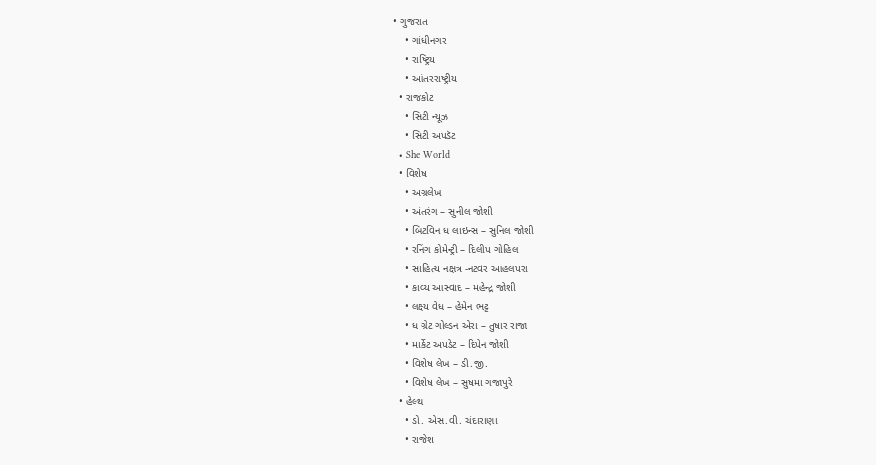• ગુજરાત
    • ગાંધીનગર
    • રાષ્ટ્રિય
    • આંતરરાષ્ટ્રીય
  • રાજકોટ
    • સિટી ન્યૂઝ
    • સિટી અપડૅટ
  • She World
  • વિશેષ
    • અગ્રલેખ
    • અંતરંગ – સુનીલ જોશી
    • બિટવિન ધ લાઇન્સ – સુનિલ જોશી
    • રનિંગ કોમેન્ટ્રી – દિલીપ ગોહિલ
    • સાહિત્ય નક્ષત્ર -નટવર આહલપરા
    • કાવ્ય આસ્વાદ – મહેન્દ્ર જોશી
    • લક્ષ્ય વેધ – હેમેન ભટ્ટ
    • ધ ગ્રેટ ગોલ્ડન એરા – તુષાર રાજા
    • માર્કેટ અપડેટ – દિપેન જોશી
    • વિશેષ લેખ – ડી.જી.
    • વિશેષ લેખ – સુષમા ગજાપુરે
  • હેલ્થ
    • ડો. એસ.વી. ચંદારાણા
    • રાજેશ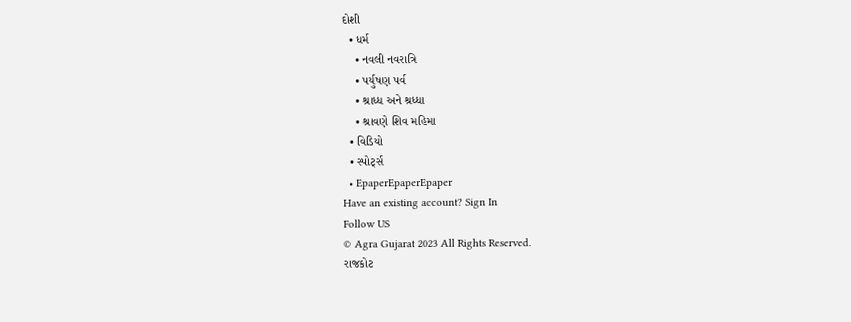દોશી
  • ધર્મ
    • નવલી નવરાત્રિ
    • પર્યુષણ પર્વ
    • શ્રાધ્ધ અને શ્રધ્ધા
    • શ્રાવણે શિવ મહિમા
  • વિડિયો
  • સ્પોર્ટ્સ
  • EpaperEpaperEpaper
Have an existing account? Sign In
Follow US
© Agra Gujarat 2023 All Rights Reserved.
રાજકોટ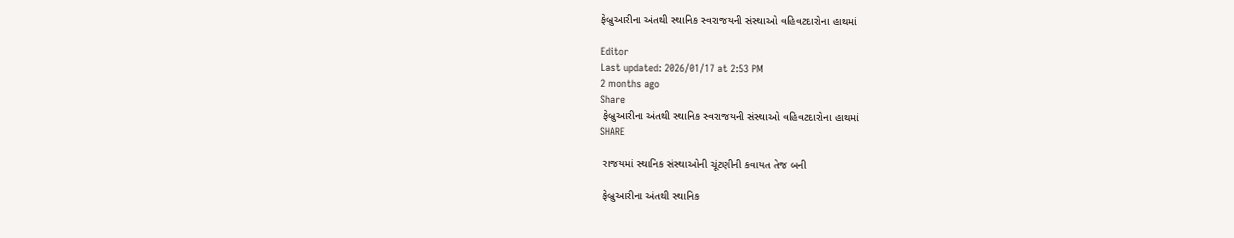ફેબ્રુઆરીના અંતથી સ્થાનિક સ્વરાજયની સંસ્થાઓ વહિવટદારોના હાથમાં

Editor
Last updated: 2026/01/17 at 2:53 PM
2 months ago
Share
 ફેબ્રુઆરીના અંતથી સ્થાનિક સ્વરાજયની સંસ્થાઓ વહિવટદારોના હાથમાં
SHARE

 રાજયમાં સ્થાનિક સંસ્થાઓની ચૂંટણીની કવાયત તેજ બની

 ફેબ્રુઆરીના અંતથી સ્થાનિક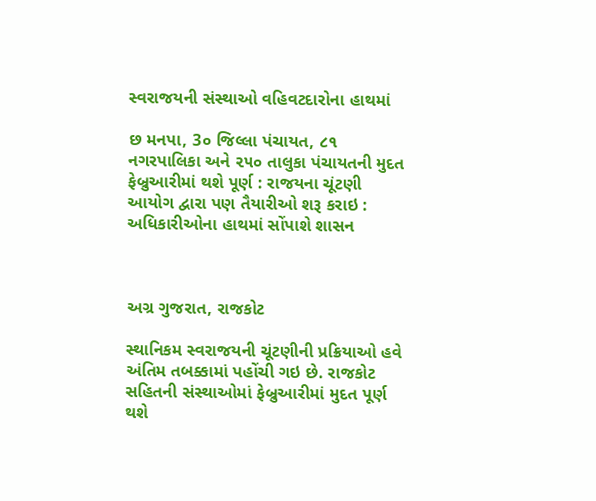સ્વરાજયની સંસ્થાઓ વહિવટદારોના હાથમાં

છ મનપા, 3૦ જિલ્લા પંચાયત, ૮૧ નગરપાલિકા અને ૨૫૦ તાલુકા પંચાયતની મુદત ફેબ્રુઆરીમાં થશે પૂર્ણ : રાજયના ચૂંટણી આયોગ દ્વારા પણ તૈયારીઓ શરૂ કરાઇ : અધિકારીઓના હાથમાં સોંપાશે શાસન



અગ્ર ગુજરાત, રાજકોટ

સ્થાનિકમ સ્વરાજયની ચૂંટણીની પ્રક્રિયાઓ હવે અંતિમ તબક્કામાં પહોંચી ગઇ છે. રાજકોટ સહિતની સંસ્થાઓમાં ફેબ્રુઆરીમાં મુદત પૂર્ણ થશે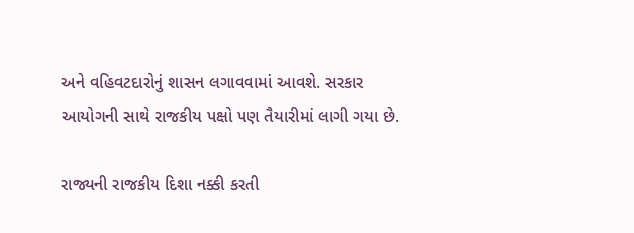અને વહિવટદારોનું શાસન લગાવવામાં આવશે. સરકાર આયોગની સાથે રાજકીય પક્ષો પણ તૈયારીમાં લાગી ગયા છે.

રાજ્યની રાજકીય દિશા નક્કી કરતી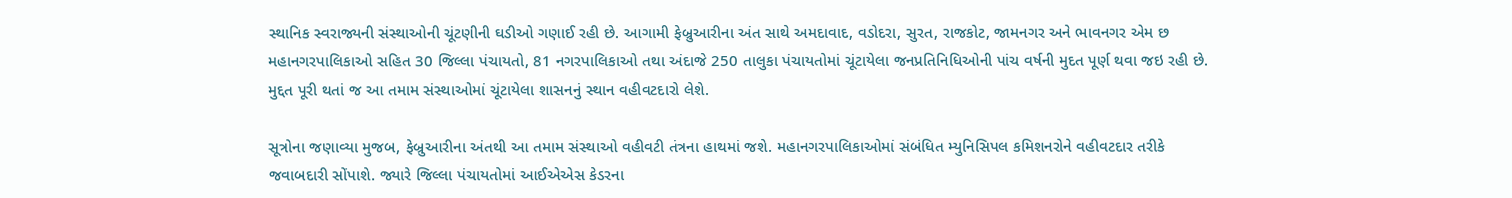સ્થાનિક સ્વરાજ્યની સંસ્થાઓની ચૂંટણીની ઘડીઓ ગણાઈ રહી છે. આગામી ફેબ્રુઆરીના અંત સાથે અમદાવાદ, વડોદરા, સુરત, રાજકોટ, જામનગર અને ભાવનગર એમ છ મહાનગરપાલિકાઓ સહિત 30 જિલ્લા પંચાયતો, 81 નગરપાલિકાઓ તથા અંદાજે 250 તાલુકા પંચાયતોમાં ચૂંટાયેલા જનપ્રતિનિધિઓની પાંચ વર્ષની મુદત પૂર્ણ થવા જઇ રહી છે. મુદ્દત પૂરી થતાં જ આ તમામ સંસ્થાઓમાં ચૂંટાયેલા શાસનનું સ્થાન વહીવટદારો લેશે.

સૂત્રોના જણાવ્યા મુજબ, ફેબ્રુઆરીના અંતથી આ તમામ સંસ્થાઓ વહીવટી તંત્રના હાથમાં જશે. મહાનગરપાલિકાઓમાં સંબંધિત મ્યુનિસિપલ કમિશનરોને વહીવટદાર તરીકે જવાબદારી સોંપાશે. જ્યારે જિલ્લા પંચાયતોમાં આઈએએસ કેડરના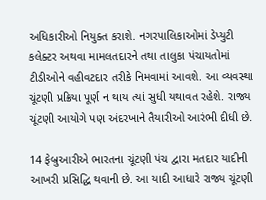અધિકારીઓ નિયુક્ત કરાશે. નગરપાલિકાઓમાં ડેપ્યુટી કલેક્ટર અથવા મામલતદારને તથા તાલુકા પંચાયતોમાં ટીડીઓને વહીવટદાર તરીકે નિમવામાં આવશે. આ વ્યવસ્થા ચૂંટણી પ્રક્રિયા પૂર્ણ ન થાય ત્યાં સુધી યથાવત રહેશે. રાજ્ય ચૂંટણી આયોગે પણ અંદરખાને તૈયારીઓ આરંભી દીધી છે.

14 ફેબ્રુઆરીએ ભારતના ચૂંટણી પંચ દ્વારા મતદાર યાદીની આખરી પ્રસિદ્ધિ થવાની છે. આ યાદી આધારે રાજ્ય ચૂંટણી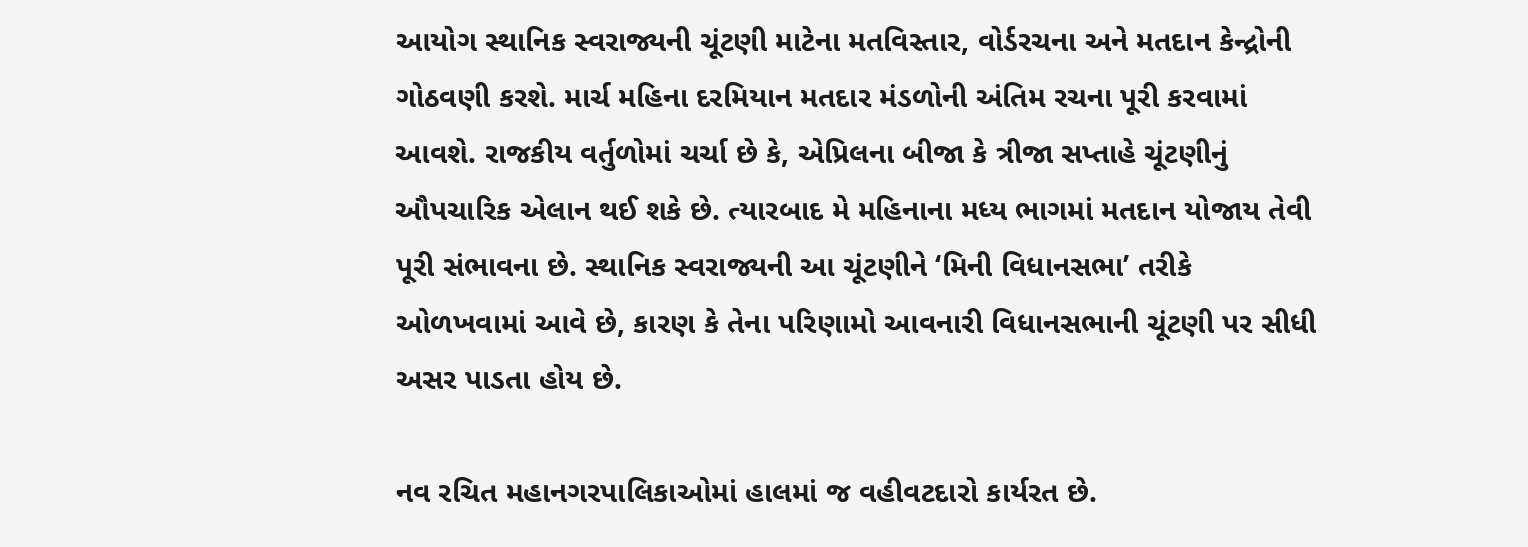આયોગ સ્થાનિક સ્વરાજ્યની ચૂંટણી માટેના મતવિસ્તાર, વોર્ડરચના અને મતદાન કેન્દ્રોની ગોઠવણી કરશે. માર્ચ મહિના દરમિયાન મતદાર મંડળોની અંતિમ રચના પૂરી કરવામાં આવશે. રાજકીય વર્તુળોમાં ચર્ચા છે કે, એપ્રિલના બીજા કે ત્રીજા સપ્તાહે ચૂંટણીનું ઔપચારિક એલાન થઈ શકે છે. ત્યારબાદ મે મહિનાના મધ્ય ભાગમાં મતદાન યોજાય તેવી પૂરી સંભાવના છે. સ્થાનિક સ્વરાજ્યની આ ચૂંટણીને ‘મિની વિધાનસભા’ તરીકે ઓળખવામાં આવે છે, કારણ કે તેના પરિણામો આવનારી વિધાનસભાની ચૂંટણી પર સીધી અસર પાડતા હોય છે.

નવ રચિત મહાનગરપાલિકાઓમાં હાલમાં જ વહીવટદારો કાર્યરત છે.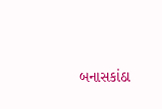બનાસકાંઠા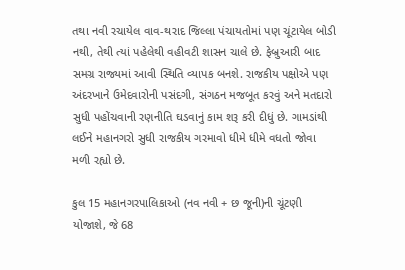તથા નવી રચાયેલ વાવ-થરાદ જિલ્લા પંચાયતોમાં પણ ચૂંટાયેલ બોડી નથી, તેથી ત્યાં પહેલેથી વહીવટી શાસન ચાલે છે. ફેબ્રુઆરી બાદ સમગ્ર રાજ્યમાં આવી સ્થિતિ વ્યાપક બનશે. રાજકીય પક્ષોએ પણ અંદરખાને ઉમેદવારોની પસંદગી, સંગઠન મજબૂત કરવું અને મતદારો સુધી પહોંચવાની રણનીતિ ઘડવાનું કામ શરૂ કરી દીધું છે. ગામડાંથી લઈને મહાનગરો સુધી રાજકીય ગરમાવો ધીમે ધીમે વધતો જોવા મળી રહ્યો છે.

કુલ 15 મહાનગરપાલિકાઓ (નવ નવી + છ જૂની)ની ચૂંટણી યોજાશે, જે 68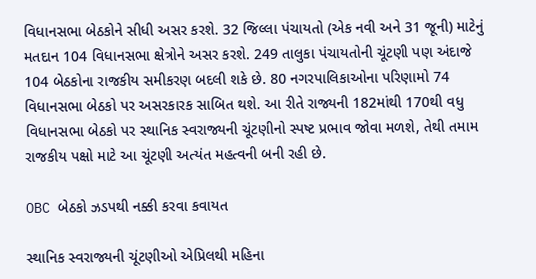વિધાનસભા બેઠકોને સીધી અસર કરશે. 32 જિલ્લા પંચાયતો (એક નવી અને 31 જૂની) માટેનું મતદાન 104 વિધાનસભા ક્ષેત્રોને અસર કરશે. 249 તાલુકા પંચાયતોની ચૂંટણી પણ અંદાજે 104 બેઠકોના રાજકીય સમીકરણ બદલી શકે છે. 80 નગરપાલિકાઓના પરિણામો 74 વિધાનસભા બેઠકો પર અસરકારક સાબિત થશે. આ રીતે રાજ્યની 182માંથી 170થી વધુ વિધાનસભા બેઠકો પર સ્થાનિક સ્વરાજ્યની ચૂંટણીનો સ્પષ્ટ પ્રભાવ જોવા મળશે, તેથી તમામ રાજકીય પક્ષો માટે આ ચૂંટણી અત્યંત મહત્વની બની રહી છે.

OBC બેઠકો ઝડપથી નક્કી કરવા કવાયત

સ્થાનિક સ્વરાજ્યની ચૂંટણીઓ એપ્રિલથી મહિના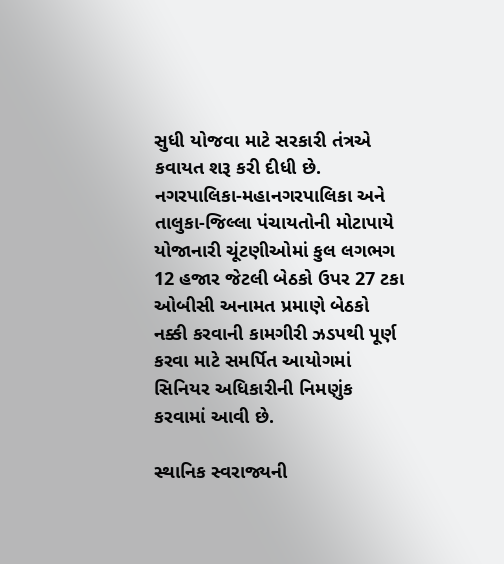સુધી યોજવા માટે સરકારી તંત્રએ કવાયત શરૂ કરી દીધી છે. નગરપાલિકા-મહાનગરપાલિકા અને તાલુકા-જિલ્લા પંચાયતોની મોટાપાયે યોજાનારી ચૂંટણીઓમાં કુલ લગભગ 12 હજાર જેટલી બેઠકો ઉપર 27 ટકા ઓબીસી અનામત પ્રમાણે બેઠકો નક્કી કરવાની કામગીરી ઝડપથી પૂર્ણ કરવા માટે સમર્પિત આયોગમાં સિનિયર અધિકારીની નિમણુંક કરવામાં આવી છે.

સ્થાનિક સ્વરાજ્યની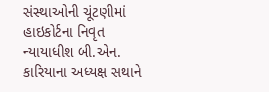સંસ્થાઓની ચૂંટણીમાં હાઇકોર્ટના નિવૃત ન્યાયાધીશ બી.એન. કારિયાના અધ્યક્ષ સથાને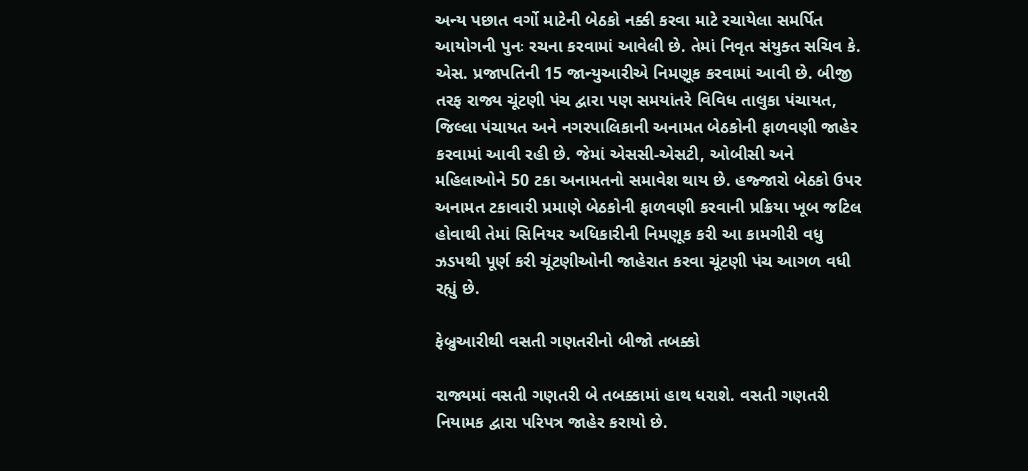અન્ય પછાત વર્ગો માટેની બેઠકો નક્કી કરવા માટે રચાયેલા સમર્પિત આયોગની પુનઃ રચના કરવામાં આવેલી છે. તેમાં નિવૃત સંયુક્ત સચિવ કે. એસ. પ્રજાપતિની 15 જાન્યુઆરીએ નિમણૂક કરવામાં આવી છે. બીજી તરફ રાજ્ય ચૂંટણી પંચ દ્વારા પણ સમયાંતરે વિવિધ તાલુકા પંચાયત, જિલ્લા પંચાયત અને નગરપાલિકાની અનામત બેઠકોની ફાળવણી જાહેર કરવામાં આવી રહી છે. જેમાં એસસી-એસટી, ઓબીસી અને મહિલાઓને 50 ટકા અનામતનો સમાવેશ થાય છે. હજ્જારો બેઠકો ઉપર અનામત ટકાવારી પ્રમાણે બેઠકોની ફાળવણી કરવાની પ્રક્રિયા ખૂબ જટિલ હોવાથી તેમાં સિનિયર અધિકારીની નિમણૂક કરી આ કામગીરી વધુ ઝડપથી પૂર્ણ કરી ચૂંટણીઓની જાહેરાત કરવા ચૂંટણી પંચ આગળ વધી રહ્યું છે.

ફેબ્રુઆરીથી વસતી ગણતરીનો બીજો તબક્કો

રાજ્યમાં વસતી ગણતરી બે તબક્કામાં હાથ ધરાશે. વસતી ગણતરી નિયામક દ્વારા પરિપત્ર જાહેર કરાયો છે.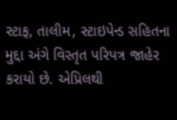સ્ટાફ, તાલીમ, સ્ટાઇપેન્ડ સહિતના મુદ્દા અંગે વિસ્તૃત પરિપત્ર જાહેર કરાયો છે. એપ્રિલથી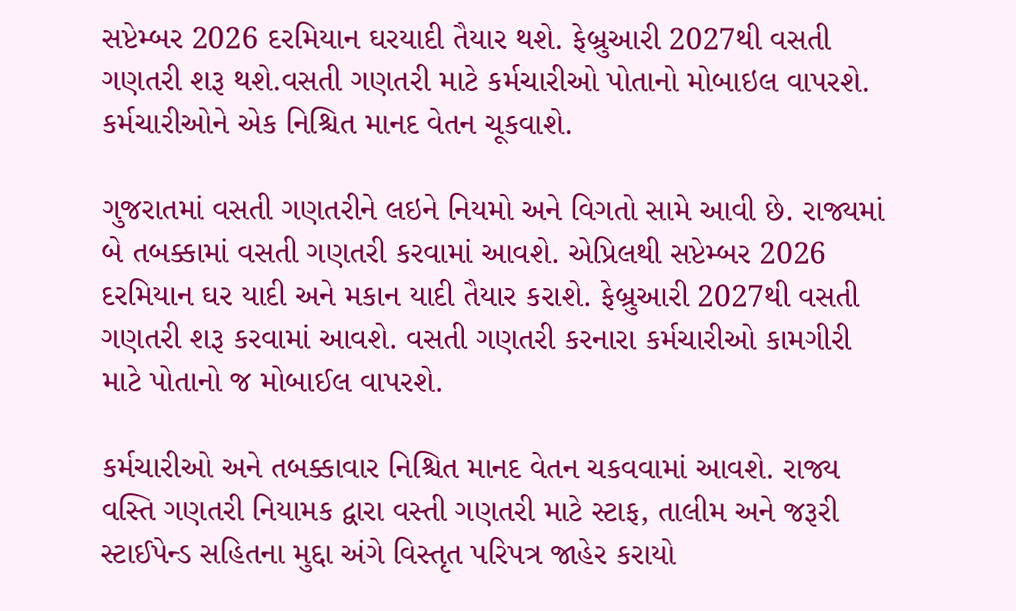સપ્ટેમ્બર 2026 દરમિયાન ઘરયાદી તૈયાર થશે. ફેબ્રુઆરી 2027થી વસતી ગણતરી શરૂ થશે.વસતી ગણતરી માટે કર્મચારીઓ પોતાનો મોબાઇલ વાપરશે. કર્મચારીઓને એક નિશ્ચિત માનદ વેતન ચૂકવાશે.

ગુજરાતમાં વસતી ગણતરીને લઇને નિયમો અને વિગતો સામે આવી છે. રાજ્યમાં બે તબક્કામાં વસતી ગણતરી કરવામાં આવશે. એપ્રિલથી સપ્ટેમ્બર 2026 દરમિયાન ઘર યાદી અને મકાન યાદી તૈયાર કરાશે. ફેબ્રુઆરી 2027થી વસતી ગણતરી શરૂ કરવામાં આવશે. વસતી ગણતરી કરનારા કર્મચારીઓ કામગીરી માટે પોતાનો જ મોબાઈલ વાપરશે.

કર્મચારીઓ અને તબક્કાવાર નિશ્ચિત માનદ વેતન ચકવવામાં આવશે. રાજ્ય વસ્તિ ગણતરી નિયામક દ્વારા વસ્તી ગણતરી માટે સ્ટાફ, તાલીમ અને જરૂરી સ્ટાઈપેન્ડ સહિતના મુદ્દા અંગે વિસ્તૃત પરિપત્ર જાહેર કરાયો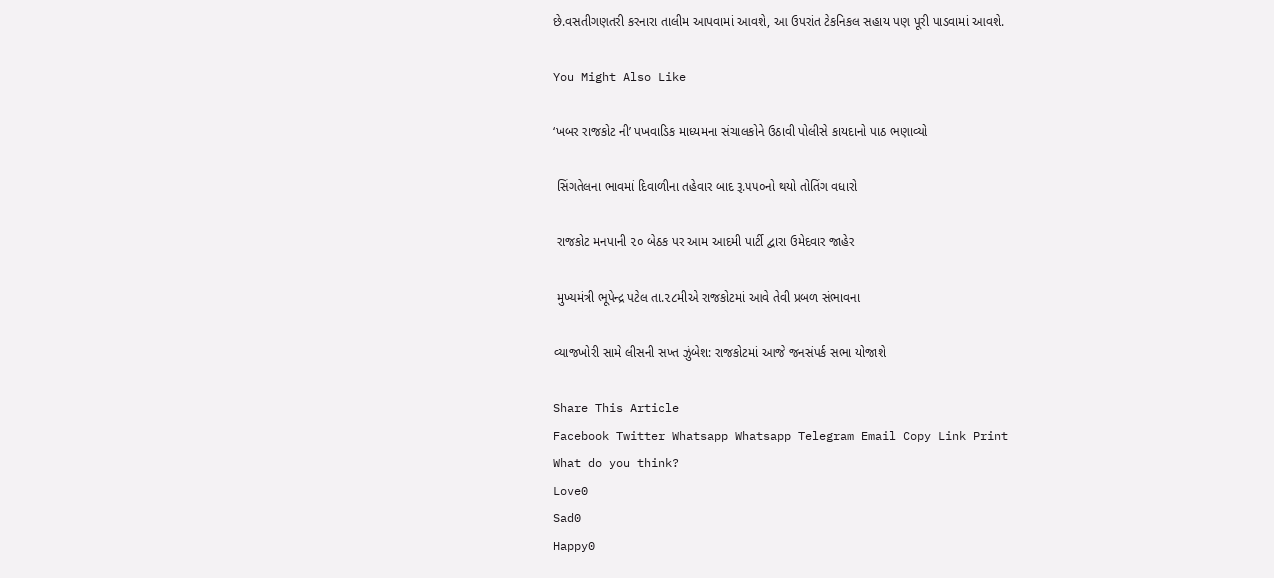છે.વસતીગણતરી કરનારા તાલીમ આપવામાં આવશે, આ ઉપરાંત ટેકનિકલ સહાય પણ પૂરી પાડવામાં આવશે.

You Might Also Like

‘ખબર રાજકોટ ની’ પખવાડિક માધ્યમના સંચાલકોને ઉઠાવી પોલીસે કાયદાનો પાઠ ભણાવ્યો

 સિંગતેલના ભાવમાં દિવાળીના તહેવાર બાદ રૂ.૫૫૦નો થયો તોતિંગ વધારો

 રાજકોટ મનપાની ૨૦ બેઠક પર આમ આદમી પાર્ટી દ્વારા ઉમેદવાર જાહેર

 મુખ્યમંત્રી ભૂપેન્દ્ર પટેલ તા.૨૮મીએ રાજકોટમાં આવે તેવી પ્રબળ સંભાવના

વ્યાજખોરી સામે લીસની સખ્ત ઝુંબેશ: રાજકોટમાં આજે જનસંપર્ક સભા યોજાશે

Share This Article
Facebook Twitter Whatsapp Whatsapp Telegram Email Copy Link Print
What do you think?
Love0
Sad0
Happy0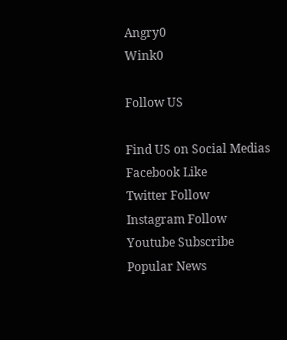Angry0
Wink0

Follow US

Find US on Social Medias
Facebook Like
Twitter Follow
Instagram Follow
Youtube Subscribe
Popular News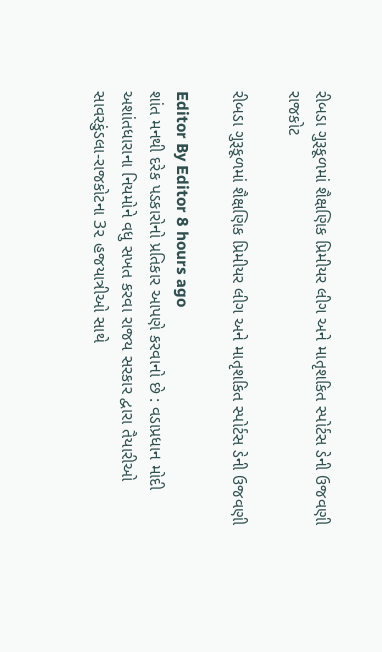રીબડા ગુરૂકૂળમાં શૈક્ષણિક પ્રિમીયર લીગ અને માતૃશકિત સ્પોર્ટસ ડેની ઉજવણી
રાજકોટ

રીબડા ગુરૂકૂળમાં શૈક્ષણિક પ્રિમીયર લીગ અને માતૃશકિત સ્પોર્ટસ ડેની ઉજવણી

Editor By Editor 8 hours ago
શાંત મનથી દરેક પડકારોનો પ્રતિકાર આપણે કરવાનો છે : વડાપ્રધાન મોદી
અશાંતધારાના નિયમોને વધુ સખત કરવા રાજય સરકાર દ્વારા તૈયારીઓ
સાવરકુંડલા-રાજકોટના 3૨ હજયાત્રીઓ સાથે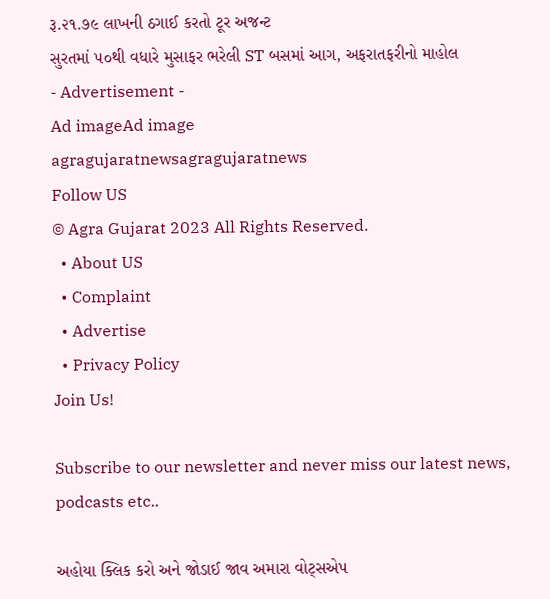રૂ.૨૧.૭૯ લાખની ઠગાઈ કરતો ટૂર અજન્ટ
સુરતમાં ૫૦થી વધારે મુસાફર ભરેલી ST બસમાં આગ, અફરાતફરીનો માહોલ
- Advertisement -
Ad imageAd image
agragujaratnewsagragujaratnews
Follow US
© Agra Gujarat 2023 All Rights Reserved.
  • About US
  • Complaint
  • Advertise
  • Privacy Policy
Join Us!

Subscribe to our newsletter and never miss our latest news, podcasts etc..

અહોયા ક્લિક કરો અને જોડાઈ જાવ અમારા વોટ્સએપ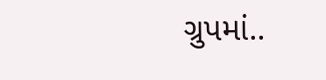ગ્રુપમાં..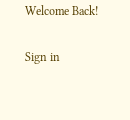Welcome Back!

Sign in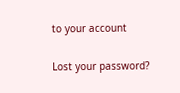to your account

Lost your password?